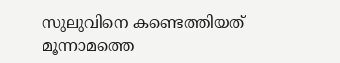സുലുവിനെ കണ്ടെത്തിയത് മൂന്നാമത്തെ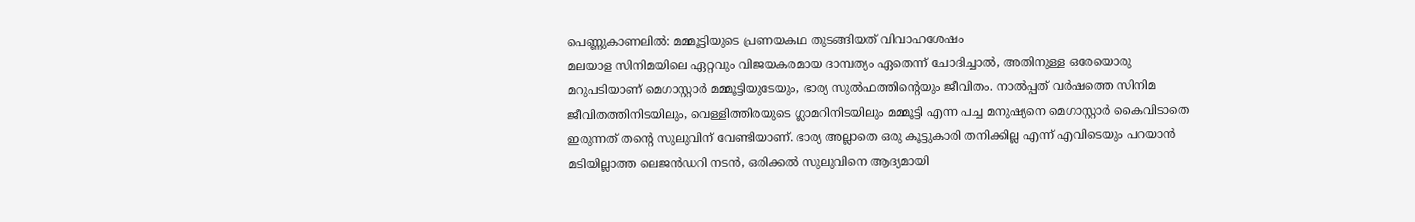പെണ്ണുകാണലിൽ: മമ്മൂട്ടിയുടെ പ്രണയകഥ തുടങ്ങിയത് വിവാഹശേഷം
മലയാള സിനിമയിലെ ഏറ്റവും വിജയകരമായ ദാമ്പത്യം ഏതെന്ന് ചോദിച്ചാൽ, അതിനുള്ള ഒരേയൊരു മറുപടിയാണ് മെഗാസ്റ്റാർ മമ്മൂട്ടിയുടേയും, ഭാര്യ സുൽഫത്തിന്റെയും ജീവിതം. നാൽപ്പത് വർഷത്തെ സിനിമ ജീവിതത്തിനിടയിലും, വെള്ളിത്തിരയുടെ ഗ്ലാമറിനിടയിലും മമ്മൂട്ടി എന്ന പച്ച മനുഷ്യനെ മെഗാസ്റ്റാർ കൈവിടാതെ ഇരുന്നത് തന്റെ സുലുവിന് വേണ്ടിയാണ്. ഭാര്യ അല്ലാതെ ഒരു കൂട്ടുകാരി തനിക്കില്ല എന്ന് എവിടെയും പറയാൻ മടിയില്ലാത്ത ലെജൻഡറി നടൻ, ഒരിക്കൽ സുലുവിനെ ആദ്യമായി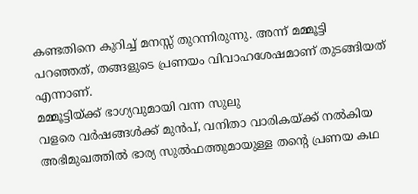കണ്ടതിനെ കുറിച്ച് മനസ്സ് തുറന്നിരുന്നു. അന്ന് മമ്മൂട്ടി പറഞ്ഞത്, തങ്ങളുടെ പ്രണയം വിവാഹശേഷമാണ് തുടങ്ങിയത് എന്നാണ്.
മമ്മൂട്ടിയ്ക്ക് ഭാഗ്യവുമായി വന്ന സുലു
വളരെ വർഷങ്ങൾക്ക് മുൻപ്, വനിതാ വാരികയ്ക്ക് നൽകിയ അഭിമുഖത്തിൽ ഭാര്യ സുൽഫത്തുമായുള്ള തന്റെ പ്രണയ കഥ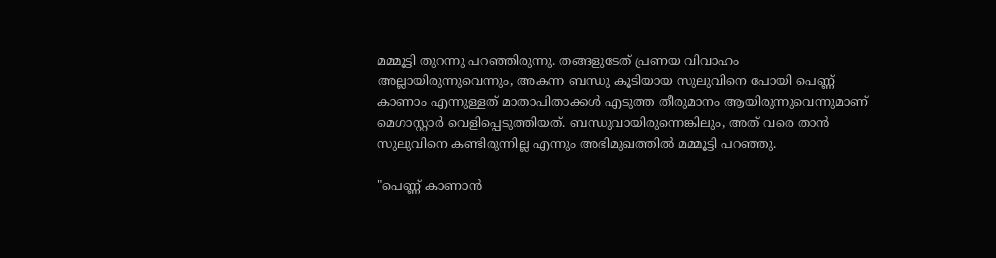മമ്മൂട്ടി തുറന്നു പറഞ്ഞിരുന്നു. തങ്ങളുടേത് പ്രണയ വിവാഹം അല്ലായിരുന്നുവെന്നും, അകന്ന ബന്ധു കൂടിയായ സുലുവിനെ പോയി പെണ്ണ് കാണാം എന്നുള്ളത് മാതാപിതാക്കൾ എടുത്ത തീരുമാനം ആയിരുന്നുവെന്നുമാണ് മെഗാസ്റ്റാർ വെളിപ്പെടുത്തിയത്. ബന്ധുവായിരുന്നെങ്കിലും, അത് വരെ താൻ സുലുവിനെ കണ്ടിരുന്നില്ല എന്നും അഭിമുഖത്തിൽ മമ്മൂട്ടി പറഞ്ഞു.

"പെണ്ണ് കാണാൻ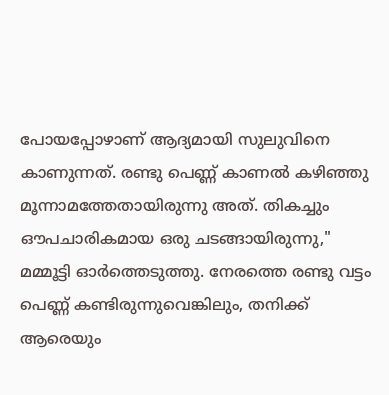പോയപ്പോഴാണ് ആദ്യമായി സുലുവിനെ കാണുന്നത്. രണ്ടു പെണ്ണ് കാണൽ കഴിഞ്ഞു മൂന്നാമത്തേതായിരുന്നു അത്. തികച്ചും ഔപചാരികമായ ഒരു ചടങ്ങായിരുന്നു," മമ്മൂട്ടി ഓർത്തെടുത്തു. നേരത്തെ രണ്ടു വട്ടം പെണ്ണ് കണ്ടിരുന്നുവെങ്കിലും, തനിക്ക് ആരെയും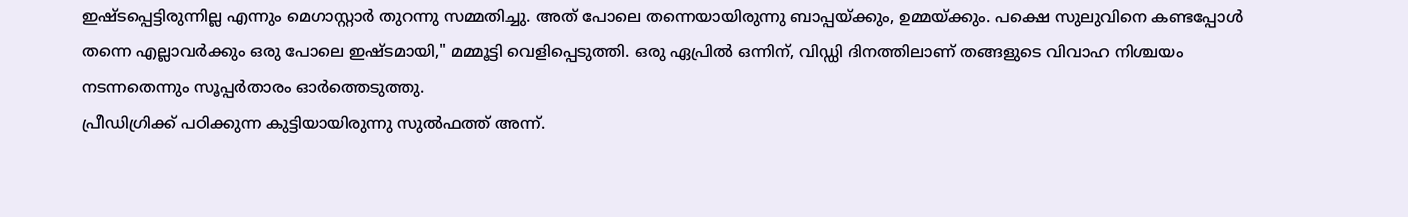ഇഷ്ടപ്പെട്ടിരുന്നില്ല എന്നും മെഗാസ്റ്റാർ തുറന്നു സമ്മതിച്ചു. അത് പോലെ തന്നെയായിരുന്നു ബാപ്പയ്ക്കും, ഉമ്മയ്ക്കും. പക്ഷെ സുലുവിനെ കണ്ടപ്പോൾ തന്നെ എല്ലാവർക്കും ഒരു പോലെ ഇഷ്ടമായി," മമ്മൂട്ടി വെളിപ്പെടുത്തി. ഒരു ഏപ്രിൽ ഒന്നിന്, വിഡ്ഡി ദിനത്തിലാണ് തങ്ങളുടെ വിവാഹ നിശ്ചയം നടന്നതെന്നും സൂപ്പർതാരം ഓർത്തെടുത്തു.
പ്രീഡിഗ്രിക്ക് പഠിക്കുന്ന കുട്ടിയായിരുന്നു സുൽഫത്ത് അന്ന്.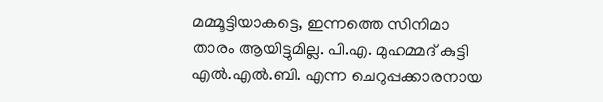മമ്മൂട്ടിയാകട്ടെ, ഇന്നത്തെ സിനിമാ താരം ആയിട്ടുമില്ല. പി.എ. മുഹമ്മദ് കുട്ടി എൽ.എൽ.ബി. എന്ന ചെറുപ്പക്കാരനായ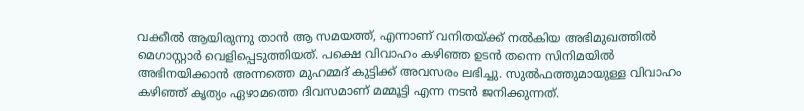വക്കീൽ ആയിരുന്നു താൻ ആ സമയത്ത്, എന്നാണ് വനിതയ്ക്ക് നൽകിയ അഭിമുഖത്തിൽ മെഗാസ്റ്റാർ വെളിപ്പെടുത്തിയത്. പക്ഷെ വിവാഹം കഴിഞ്ഞ ഉടൻ തന്നെ സിനിമയിൽ അഭിനയിക്കാൻ അന്നത്തെ മുഹമ്മദ് കുട്ടിക്ക് അവസരം ലഭിച്ചു. സുൽഫത്തുമായുള്ള വിവാഹം കഴിഞ്ഞ് കൃത്യം ഏഴാമത്തെ ദിവസമാണ് മമ്മൂട്ടി എന്ന നടൻ ജനിക്കുന്നത്.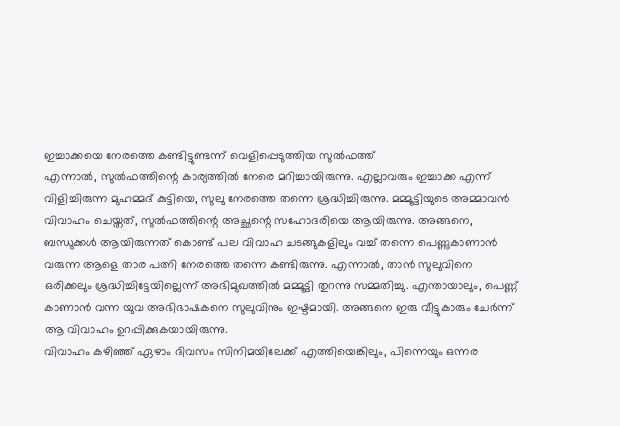ഇച്ചാക്കയെ നേരത്തെ കണ്ടിട്ടുണ്ടന്ന് വെളിപ്പെടുത്തിയ സുൽഫത്ത്
എന്നാൽ, സുൽഫത്തിന്റെ കാര്യത്തിൽ നേരെ മറിച്ചായിരുന്നു. എല്ലാവരും ഇച്ചാക്ക എന്ന് വിളിച്ചിരുന്ന മുഹമ്മദ് കുട്ടിയെ, സുലു നേരത്തെ തന്നെ ശ്രദ്ധിച്ചിരുന്നു. മമ്മൂട്ടിയുടെ അമ്മാവൻ വിവാഹം ചെയ്തത്, സുൽഫത്തിന്റെ അച്ഛന്റെ സഹോദരിയെ ആയിരുന്നു. അങ്ങനെ, ബന്ധുക്കൾ ആയിരുന്നത് കൊണ്ട് പല വിവാഹ ചടങ്ങുകളിലും വച്ച് തന്നെ പെണ്ണുകാണാൻ വരുന്ന ആളെ താര പത്നി നേരത്തെ തന്നെ കണ്ടിരുന്നു. എന്നാൽ, താൻ സുലുവിനെ ഒരിക്കലും ശ്രദ്ധിച്ചിട്ടേയില്ലെന്ന് അഭിമുഖത്തിൽ മമ്മൂട്ടി തുറന്നു സമ്മതിച്ചു. എന്തായാലും, പെണ്ണ് കാണാൻ വന്ന യുവ അഭിഭാഷകനെ സുലുവിനും ഇഷ്ടമായി. അങ്ങനെ ഇരു വീട്ടുകാരും ചേർന്ന് ആ വിവാഹം ഉറപ്പിക്കുകയായിരുന്നു.
വിവാഹം കഴിഞ്ഞ് ഏഴാം ദിവസം സിനിമയിലേക്ക് എത്തിയെങ്കിലും, പിന്നെയും ഒന്നര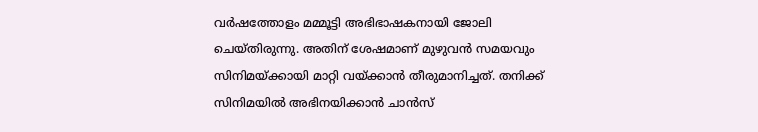വർഷത്തോളം മമ്മൂട്ടി അഭിഭാഷകനായി ജോലി ചെയ്തിരുന്നു. അതിന് ശേഷമാണ് മുഴുവൻ സമയവും സിനിമയ്ക്കായി മാറ്റി വയ്ക്കാൻ തീരുമാനിച്ചത്. തനിക്ക് സിനിമയിൽ അഭിനയിക്കാൻ ചാൻസ്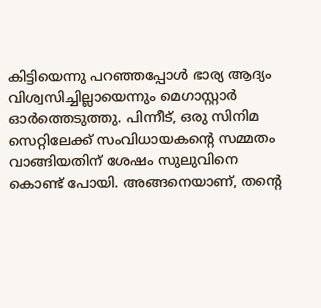കിട്ടിയെന്നു പറഞ്ഞപ്പോൾ ഭാര്യ ആദ്യം വിശ്വസിച്ചില്ലായെന്നും മെഗാസ്റ്റാർ ഓർത്തെടുത്തു. പിന്നീട്, ഒരു സിനിമ സെറ്റിലേക്ക് സംവിധായകന്റെ സമ്മതം വാങ്ങിയതിന് ശേഷം സുലുവിനെ കൊണ്ട് പോയി. അങ്ങനെയാണ്, തന്റെ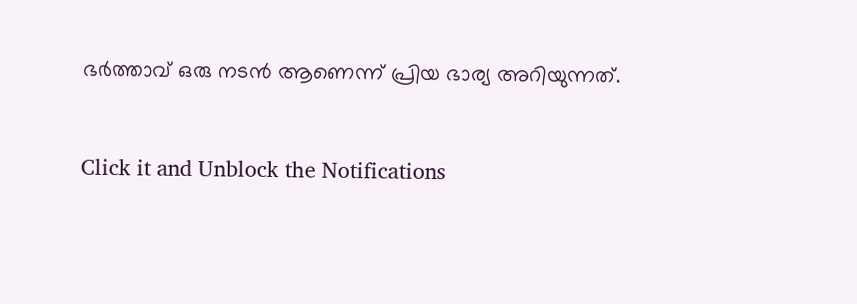ഭർത്താവ് ഒരു നടൻ ആണെന്ന് പ്രിയ ഭാര്യ അറിയുന്നത്.


Click it and Unblock the Notifications